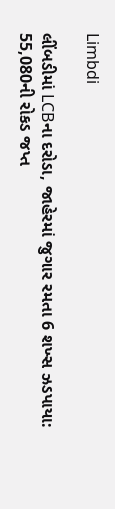Limbdi

લીંબડીમાં LCBના દરોડા, જાહેરમાં જુગાર રમતા 6 શખ્સ ઝડપાયા: 55,080ની રોકડ જપ્ત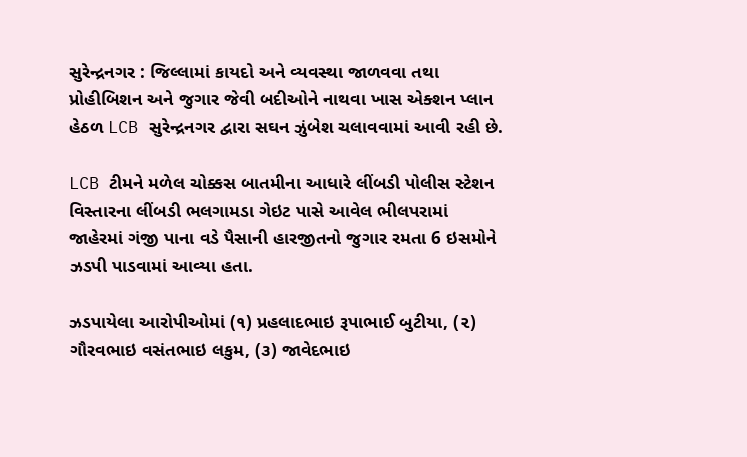સુરેન્દ્રનગર : જિલ્લામાં કાયદો અને વ્યવસ્થા જાળવવા તથા પ્રોહીબિશન અને જુગાર જેવી બદીઓને નાથવા ખાસ એક્શન પ્લાન હેઠળ LCB સુરેન્દ્રનગર દ્વારા સઘન ઝુંબેશ ચલાવવામાં આવી રહી છે.

LCB ટીમને મળેલ ચોક્કસ બાતમીના આધારે લીંબડી પોલીસ સ્ટેશન વિસ્તારના લીંબડી ભલગામડા ગેઇટ પાસે આવેલ ભીલપરામાં જાહેરમાં ગંજી પાના વડે પૈસાની હારજીતનો જુગાર રમતા 6 ઇસમોને ઝડપી પાડવામાં આવ્યા હતા.

ઝડપાયેલા આરોપીઓમાં (૧) પ્રહલાદભાઇ રૂપાભાઈ બુટીયા, (૨) ગૌરવભાઇ વસંતભાઇ લકુમ, (૩) જાવેદભાઇ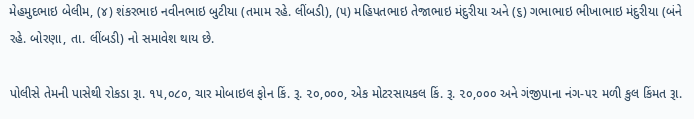મેહમુદભાઇ બેલીમ, (૪) શંકરભાઇ નવીનભાઇ બુટીયા (તમામ રહે. લીંબડી), (૫) મહિપતભાઇ તેજાભાઇ મંદુરીયા અને (૬) ગભાભાઇ ભીખાભાઇ મંદુરીયા (બંને રહે. બોરણા, તા. લીંબડી) નો સમાવેશ થાય છે.

પોલીસે તેમની પાસેથી રોકડા રૂા. ૧૫,૦૮૦, ચાર મોબાઇલ ફોન કિં. રૂ. ૨૦,૦૦૦, એક મોટરસાયકલ કિં. રૂ. ૨૦,૦૦૦ અને ગંજીપાના નંગ-૫૨ મળી કુલ કિંમત રૂા.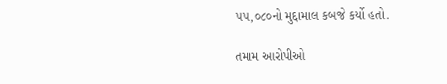૫૫,૦૮૦નો મુદ્દામાલ કબજે કર્યો હતો.

તમામ આરોપીઓ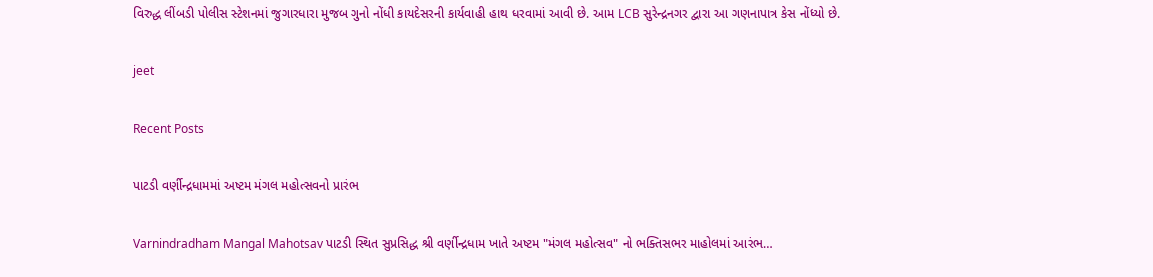વિરુદ્ધ લીંબડી પોલીસ સ્ટેશનમાં જુગારધારા મુજબ ગુનો નોંધી કાયદેસરની કાર્યવાહી હાથ ધરવામાં આવી છે. આમ LCB સુરેન્દ્રનગર દ્વારા આ ગણનાપાત્ર કેસ નોંધ્યો છે.

jeet

Recent Posts

પાટડી વર્ણીન્દ્રધામમાં અષ્ટમ મંગલ મહોત્સવનો પ્રારંભ

Varnindradham Mangal Mahotsav પાટડી સ્થિત સુપ્રસિદ્ધ શ્રી વર્ણીન્દ્રધામ ખાતે અષ્ટમ "મંગલ મહોત્સવ" નો ભક્તિસભર માહોલમાં આરંભ…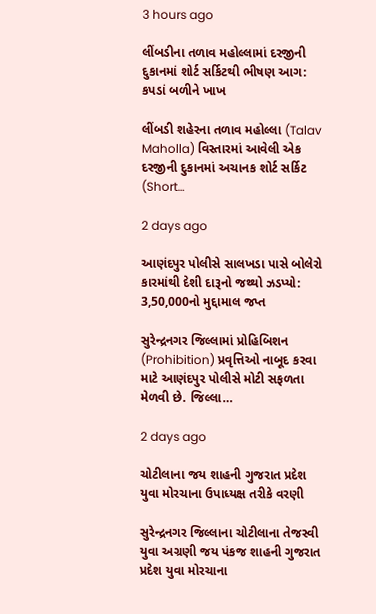3 hours ago

લીંબડીના તળાવ મહોલ્લામાં દરજીની દુકાનમાં શોર્ટ સર્કિટથી ભીષણ આગ: કપડાં બળીને ખાખ

લીંબડી શહેરના તળાવ મહોલ્લા (Talav Maholla) વિસ્તારમાં આવેલી એક દરજીની દુકાનમાં અચાનક શોર્ટ સર્કિટ (Short…

2 days ago

આણંદપુર પોલીસે સાલખડા પાસે બોલેરો કારમાંથી દેશી દારૂનો જથ્થો ઝડપ્યો: 3,50,000નો મુદ્દામાલ જપ્ત

સુરેન્દ્રનગર જિલ્લામાં પ્રોહિબિશન (Prohibition) પ્રવૃત્તિઓ નાબૂદ કરવા માટે આણંદપુર પોલીસે મોટી સફળતા મેળવી છે. જિલ્લા…

2 days ago

ચોટીલાના જય શાહની ગુજરાત પ્રદેશ યુવા મોરચાના ઉપાધ્યક્ષ તરીકે વરણી

સુરેન્દ્રનગર જિલ્લાના ચોટીલાના તેજસ્વી યુવા અગ્રણી જય પંકજ શાહની ગુજરાત પ્રદેશ યુવા મોરચાના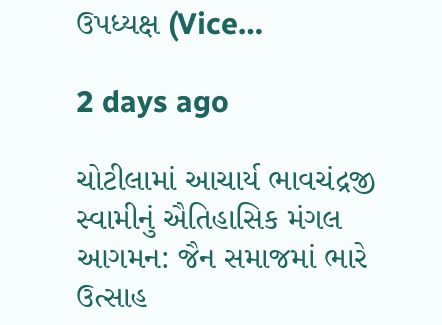ઉપધ્યક્ષ (Vice…

2 days ago

ચોટીલામાં આચાર્ય ભાવચંદ્રજી સ્વામીનું ઐતિહાસિક મંગલ આગમન: જૈન સમાજમાં ભારે ઉત્સાહ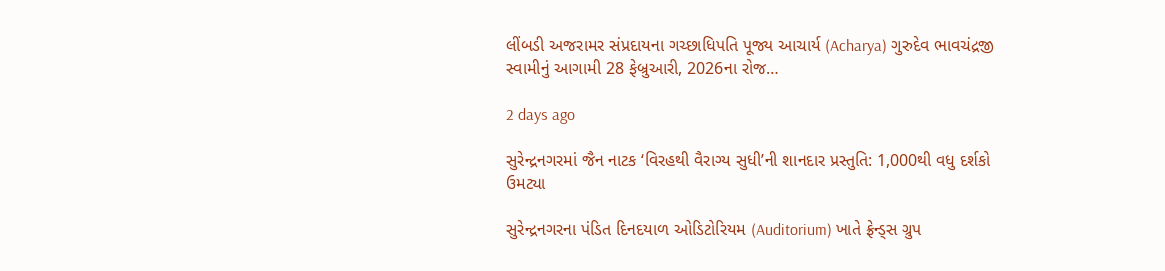લીંબડી અજરામર સંપ્રદાયના ગચ્છાધિપતિ પૂજ્ય આચાર્ય (Acharya) ગુરુદેવ ભાવચંદ્રજી સ્વામીનું આગામી 28 ફેબ્રુઆરી, 2026ના રોજ…

2 days ago

સુરેન્દ્રનગરમાં જૈન નાટક ‘વિરહથી વૈરાગ્ય સુધી’ની શાનદાર પ્રસ્તુતિ: 1,000થી વધુ દર્શકો ઉમટ્યા

સુરેન્દ્રનગરના પંડિત દિનદયાળ ઓડિટોરિયમ (Auditorium) ખાતે ફ્રેન્ડ્સ ગ્રુપ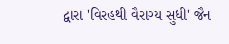દ્વારા 'વિરહથી વૈરાગ્ય સુધી' જૈન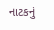નાટકનું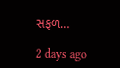સફળ…

2 days ago